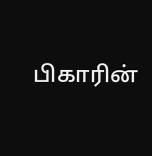பிகாரின்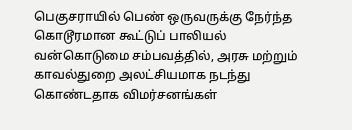பெகுசராயில் பெண் ஒருவருக்கு நேர்ந்த கொடூரமான கூட்டுப் பாலியல் வன்கொடுமை சம்பவத்தில், அரசு மற்றும் காவல்துறை அலட்சியமாக நடந்து கொண்டதாக விமர்சனங்கள்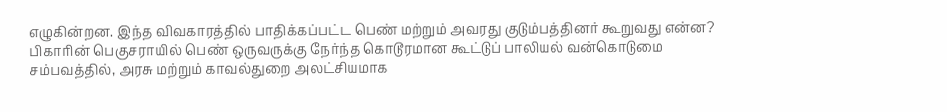எழுகின்றன. இந்த விவகாரத்தில் பாதிக்கப்பட்ட பெண் மற்றும் அவரது குடும்பத்தினர் கூறுவது என்ன?
பிகாரின் பெகுசராயில் பெண் ஒருவருக்கு நேர்ந்த கொடூரமான கூட்டுப் பாலியல் வன்கொடுமை சம்பவத்தில், அரசு மற்றும் காவல்துறை அலட்சியமாக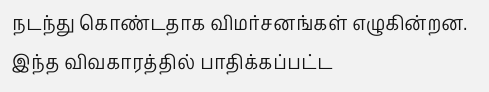நடந்து கொண்டதாக விமர்சனங்கள் எழுகின்றன. இந்த விவகாரத்தில் பாதிக்கப்பட்ட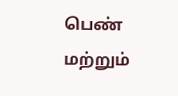பெண் மற்றும்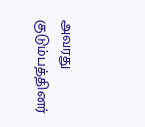அவரது குடும்பத்தினர்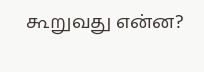கூறுவது என்ன?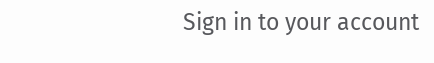Sign in to your account